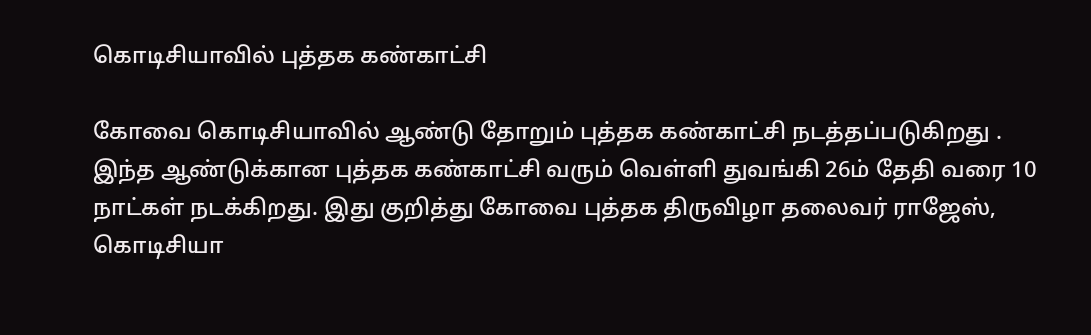கொடிசியாவில் புத்தக கண்காட்சி

கோவை கொடிசியாவில் ஆண்டு தோறும் புத்தக கண்காட்சி நடத்தப்படுகிறது . இந்த ஆண்டுக்கான புத்தக கண்காட்சி வரும் வெள்ளி துவங்கி 26ம் தேதி வரை 10 நாட்கள் நடக்கிறது. இது குறித்து கோவை புத்தக திருவிழா தலைவர் ராஜேஸ், கொடிசியா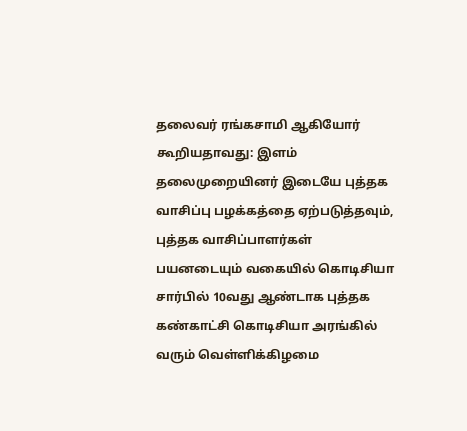தலைவர் ரங்கசாமி ஆகியோர் கூறியதாவது: இளம் தலைமுறையினர் இடையே புத்தக வாசிப்பு பழக்கத்தை ஏற்படுத்தவும், புத்தக வாசிப்பாளர்கள் பயனடையும் வகையில் கொடிசியா சார்பில் 10வது ஆண்டாக புத்தக கண்காட்சி கொடிசியா அரங்கில் வரும் வெள்ளிக்கிழமை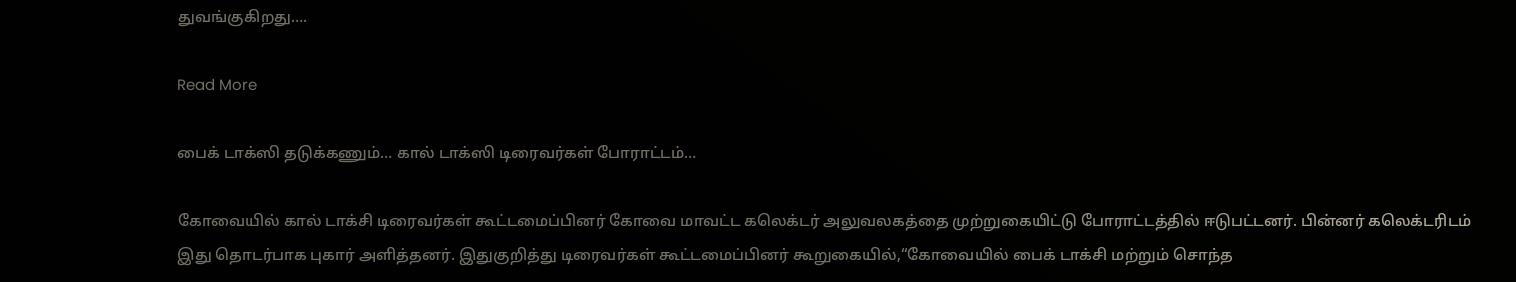துவங்குகிறது….

Read More

பைக் டாக்ஸி தடுக்கணும்… கால் டாக்ஸி டிரைவர்கள் போராட்டம்…

கோவையில் கால் டாக்சி டிரைவர்கள் கூட்டமைப்பினர் கோவை மாவட்ட கலெக்டர் அலுவலகத்தை முற்றுகையிட்டு போராட்டத்தில் ஈடுபட்டனர். பின்னர் கலெக்டரிடம் இது தொடர்பாக புகார் அளித்தனர். இதுகுறித்து டிரைவர்கள் கூட்டமைப்பினர் கூறுகையில்,“கோவையில் பைக் டாக்சி மற்றும் சொந்த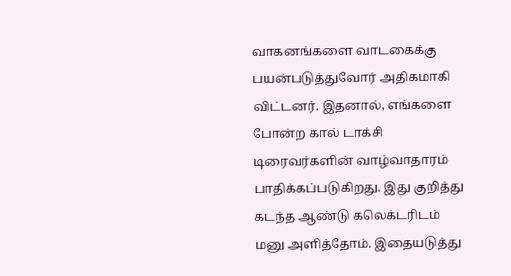வாகனங்களை வாடகைக்கு பயன்படுத்துவோர் அதிகமாகி விட்டனர். இதனால், எங்களை போன்ற கால் டாக்சி டிரைவர்களின் வாழ்வாதாரம் பாதிக்கப்படுகிறது. இது குறித்து கடந்த ஆண்டு கலெக்டரிடம் மனு அளித்தோம். இதையடுத்து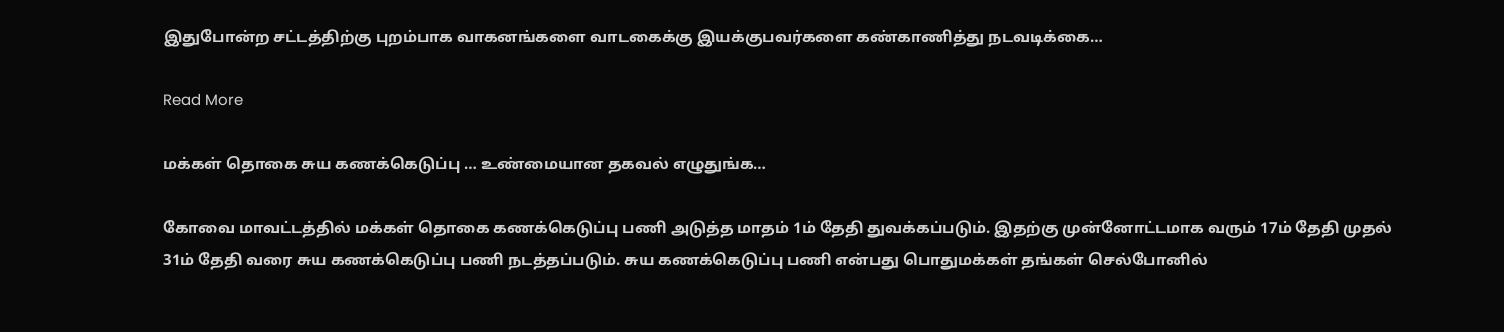இதுபோன்ற சட்டத்திற்கு புறம்பாக வாகனங்களை வாடகைக்கு இயக்குபவர்களை கண்காணித்து நடவடிக்கை…

Read More

மக்கள் தொகை சுய கணக்கெடுப்பு … உண்மையான தகவல் எழுதுங்க…

கோவை மாவட்டத்தில் மக்கள் தொகை கணக்கெடுப்பு பணி அடுத்த மாதம் 1ம் தேதி துவக்கப்படும். இதற்கு முன்னோட்டமாக வரும் 17ம் தேதி முதல் 31ம் தேதி வரை சுய கணக்கெடுப்பு பணி நடத்தப்படும். சுய கணக்கெடுப்பு பணி என்பது பொதுமக்கள் தங்கள் செல்போனில்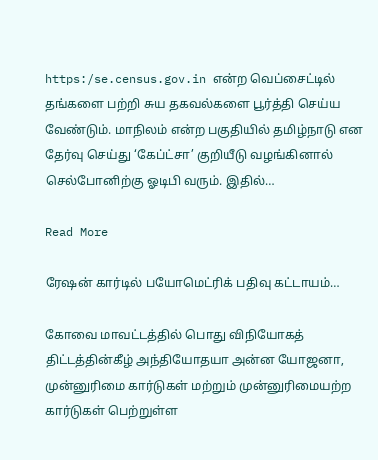https:/se.census.gov.in என்ற வெப்சைட்டில் தங்களை பற்றி சுய தகவல்களை பூர்த்தி செய்ய வேண்டும். மாநிலம் என்ற பகுதியில் தமிழ்நாடு என தேர்வு செய்து ‘கேப்ட்சா’ குறியீடு வழங்கினால் செல்போனிற்கு ஓடிபி வரும். இதில்…

Read More

ரேஷன் கார்டில் பயோமெட்ரிக் பதிவு கட்டாயம்…

கோவை மாவட்டத்தில் பொது விநியோகத் திட்டத்தின்கீழ் அந்தியோதயா அன்ன யோஜனா, முன்னுரிமை கார்டுகள் மற்றும் முன்னுரிமையற்ற கார்டுகள் பெற்றுள்ள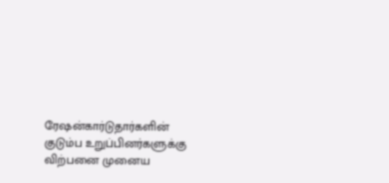ரேஷன்கார்டுதார்களின் குடும்ப உறுப்பினர்களுக்கு விற்பனை முனைய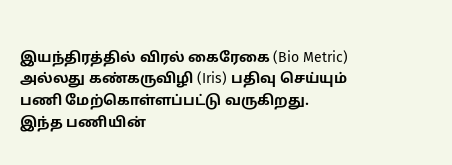இயந்திரத்தில் விரல் கைரேகை (Bio Metric) அல்லது கண்கருவிழி (Iris) பதிவு செய்யும் பணி மேற்கொள்ளப்பட்டு வருகிறது. இந்த பணியின்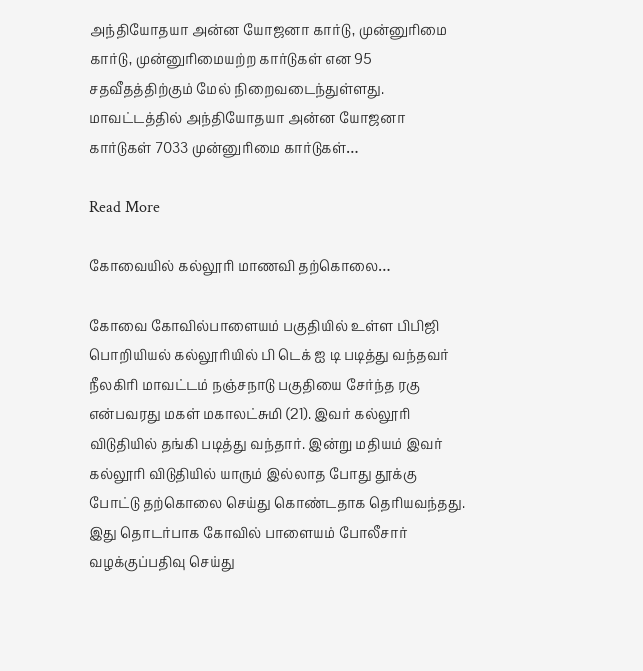அந்தியோதயா அன்ன யோஜனா கார்டு, முன்னுரிமை கார்டு, முன்னுரிமையற்ற கார்டுகள் என 95 சதவீதத்திற்கும் மேல் நிறைவடைந்துள்ளது. மாவட்டத்தில் அந்தியோதயா அன்ன யோஜனா கார்டுகள் 7033 முன்னுரிமை கார்டுகள்…

Read More

கோவையில் கல்லூரி மாணவி தற்கொலை…

கோவை கோவில்பாளையம் பகுதியில் உள்ள பிபிஜி பொறியியல் கல்லூரியில் பி டெக் ஐ டி படித்து வந்தவர் நீலகிரி மாவட்டம் நஞ்சநாடு பகுதியை சேர்ந்த ரகு என்பவரது மகள் மகாலட்சுமி (21). இவர் கல்லூரி விடுதியில் தங்கி படித்து வந்தார். இன்று மதியம் இவர் கல்லூரி விடுதியில் யாரும் இல்லாத போது தூக்கு போட்டு தற்கொலை செய்து கொண்டதாக தெரியவந்தது. இது தொடர்பாக கோவில் பாளையம் போலீசார் வழக்குப்பதிவு செய்து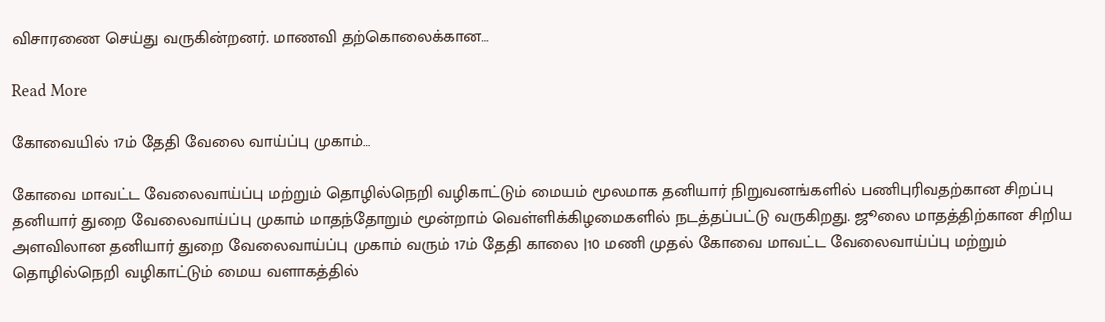விசாரணை செய்து வருகின்றனர். மாணவி தற்கொலைக்கான…

Read More

கோவையில் 17ம் தேதி வேலை வாய்ப்பு முகாம்…

கோவை மாவட்ட வேலைவாய்ப்பு மற்றும் தொழில்நெறி வழிகாட்டும் மையம் மூலமாக தனியார் நிறுவனங்களில் பணிபுரிவதற்கான சிறப்பு தனியார் துறை வேலைவாய்ப்பு முகாம் மாதந்தோறும் மூன்றாம் வெள்ளிக்கிழமைகளில் நடத்தப்பட்டு வருகிறது. ஜூலை மாதத்திற்கான சிறிய அளவிலான தனியார் துறை வேலைவாய்ப்பு முகாம் வரும் 17ம் தேதி காலை |10 மணி முதல் கோவை மாவட்ட வேலைவாய்ப்பு மற்றும் தொழில்நெறி வழிகாட்டும் மைய வளாகத்தில்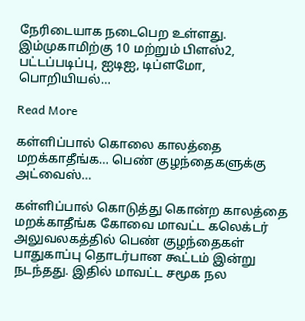நேரிடையாக நடைபெற உள்ளது. இம்முகாமிற்கு 10 மற்றும் பிளஸ்2, பட்டப்படிப்பு, ஐடிஐ, டிப்ளமோ, பொறியியல்…

Read More

கள்ளிப்பால் கொலை காலத்தை மறக்காதீங்க… பெண் குழந்தைகளுக்கு அட்வைஸ்…

கள்ளிப்பால் கொடுத்து கொன்ற காலத்தை மறக்காதீங்க கோவை மாவட்ட கலெக்டர் அலுவலகத்தில் பெண் குழந்தைகள் பாதுகாப்பு தொடர்பான கூட்டம் இன்று நடந்தது. இதில் மாவட்ட சமூக நல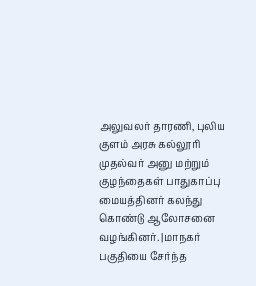அலுவலர் தாரணி, புலிய குளம் அரசு கல்லூரி முதல்வர் அனு மற்றும் குழந்தைகள் பாதுகாப்பு மையத்தினர் கலந்து கொண்டு ஆலோசனை வழங்கினர். |மாநகர் பகுதியை சேர்ந்த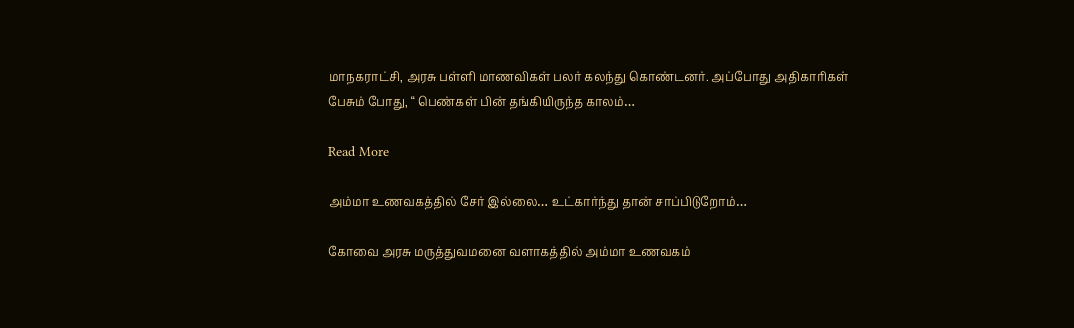மாநகராட்சி, அரசு பள்ளி மாணவிகள் பலர் கலந்து கொண்டனர். அப்போது அதிகாரிகள் பேசும் போது, “ பெண்கள் பின் தங்கியிருந்த காலம்…

Read More

அம்மா உணவகத்தில் சேர் இல்லை… உட்கார்ந்து தான் சாப்பிடுறோம்…

கோவை அரசு மருத்துவமனை வளாகத்தில் அம்மா உணவகம்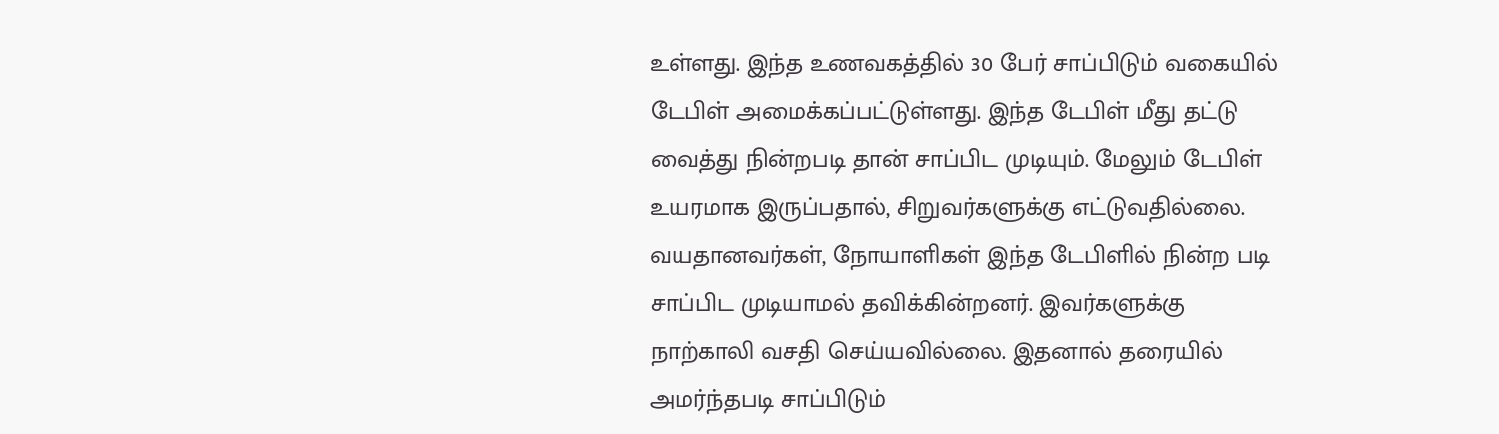உள்ளது. இந்த உணவகத்தில் 30 பேர் சாப்பிடும் வகையில் டேபிள் அமைக்கப்பட்டுள்ளது. இந்த டேபிள் மீது தட்டு வைத்து நின்றபடி தான் சாப்பிட முடியும். மேலும் டேபிள் உயரமாக இருப்பதால், சிறுவர்களுக்கு எட்டுவதில்லை. வயதானவர்கள், நோயாளிகள் இந்த டேபிளில் நின்ற படி சாப்பிட முடியாமல் தவிக்கின்றனர். இவர்களுக்கு நாற்காலி வசதி செய்யவில்லை. இதனால் தரையில் அமர்ந்தபடி சாப்பிடும்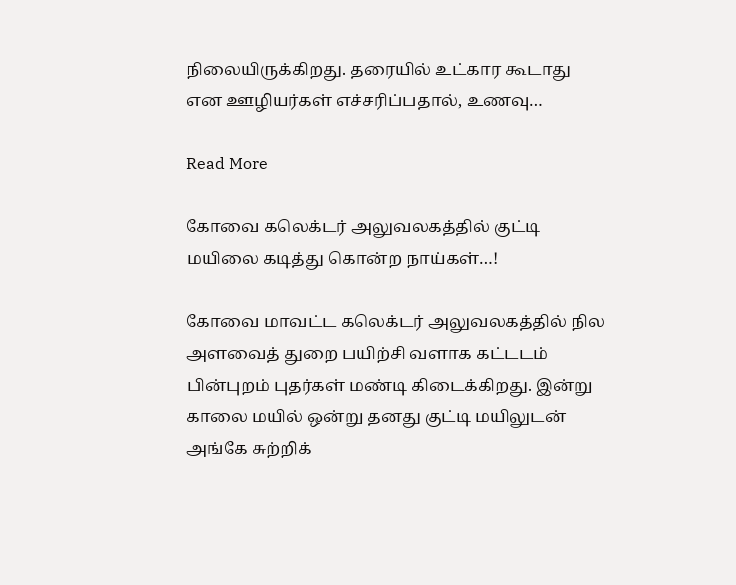நிலையிருக்கிறது. தரையில் உட்கார கூடாது என ஊழியர்கள் எச்சரிப்பதால், உணவு…

Read More

கோவை கலெக்டர் அலுவலகத்தில் குட்டி மயிலை கடித்து கொன்ற நாய்கள்…!

கோவை மாவட்ட கலெக்டர் அலுவலகத்தில் நில அளவைத் துறை பயிற்சி வளாக கட்டடம் பின்புறம் புதர்கள் மண்டி கிடைக்கிறது. இன்று காலை மயில் ஒன்று தனது குட்டி மயிலுடன் அங்கே சுற்றிக்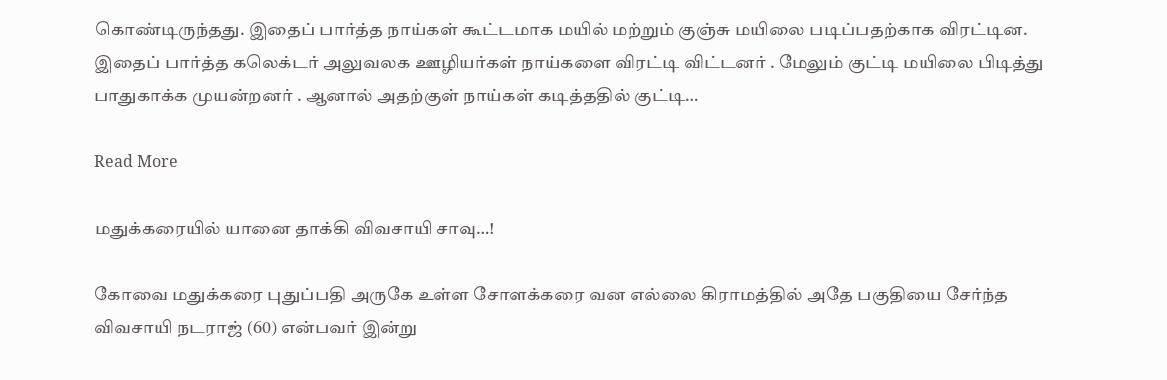கொண்டிருந்தது. இதைப் பார்த்த நாய்கள் கூட்டமாக மயில் மற்றும் குஞ்சு மயிலை படிப்பதற்காக விரட்டின. இதைப் பார்த்த கலெக்டர் அலுவலக ஊழியர்கள் நாய்களை விரட்டி விட்டனர் . மேலும் குட்டி மயிலை பிடித்து பாதுகாக்க முயன்றனர் . ஆனால் அதற்குள் நாய்கள் கடித்ததில் குட்டி…

Read More

மதுக்கரையில் யானை தாக்கி விவசாயி சாவு…!

கோவை மதுக்கரை புதுப்பதி அருகே உள்ள சோளக்கரை வன எல்லை கிராமத்தில் அதே பகுதியை சேர்ந்த விவசாயி நடராஜ் (60) என்பவர் இன்று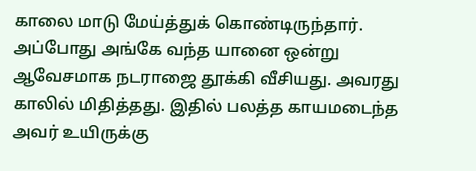காலை மாடு மேய்த்துக் கொண்டிருந்தார். அப்போது அங்கே வந்த யானை ஒன்று ஆவேசமாக நடராஜை தூக்கி வீசியது. அவரது காலில் மிதித்தது. இதில் பலத்த காயமடைந்த அவர் உயிருக்கு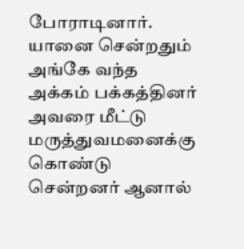போராடினார். யானை சென்றதும் அங்கே வந்த அக்கம் பக்கத்தினர் அவரை மீட்டு மருத்துவமனைக்கு கொண்டு சென்றனர் ஆனால்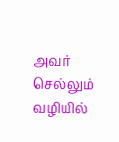அவர் செல்லும் வழியில்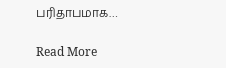பரிதாபமாக…

Read More